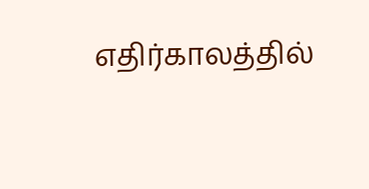எதிர்காலத்தில்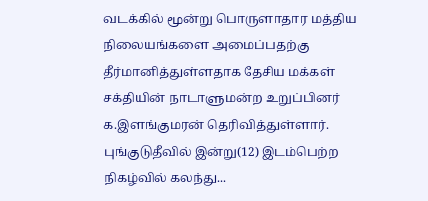வடக்கில் மூன்று பொருளாதார மத்திய நிலையங்களை அமைப்பதற்கு தீர்மானித்துள்ளதாக தேசிய மக்கள் சக்தியின் நாடாளுமன்ற உறுப்பினர் க.இளங்குமரன் தெரிவித்துள்ளார். புங்குடுதீவில் இன்று(12) இடம்பெற்ற நிகழ்வில் கலந்து...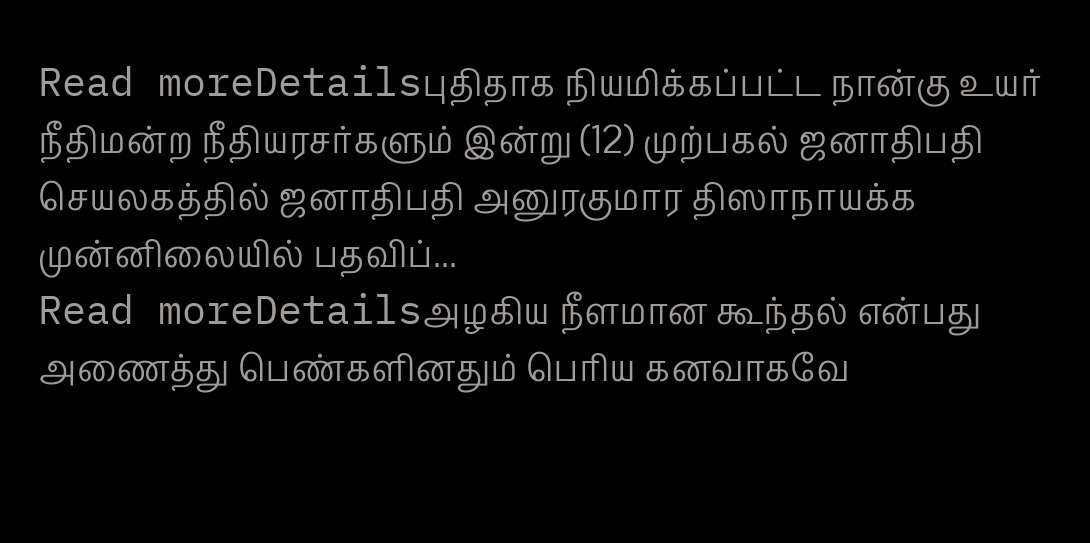Read moreDetailsபுதிதாக நியமிக்கப்பட்ட நான்கு உயர் நீதிமன்ற நீதியரசர்களும் இன்று (12) முற்பகல் ஜனாதிபதி செயலகத்தில் ஜனாதிபதி அனுரகுமார திஸாநாயக்க முன்னிலையில் பதவிப்...
Read moreDetailsஅழகிய நீளமான கூந்தல் என்பது அணைத்து பெண்களினதும் பெரிய கனவாகவே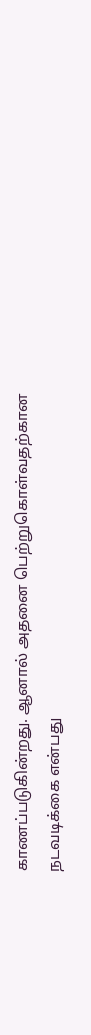காணப்படுகின்றது. ஆனால் அதனை பெற்றுகொள்வதற்கான நடவடிக்கை என்பது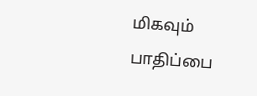மிகவும் பாதிப்பை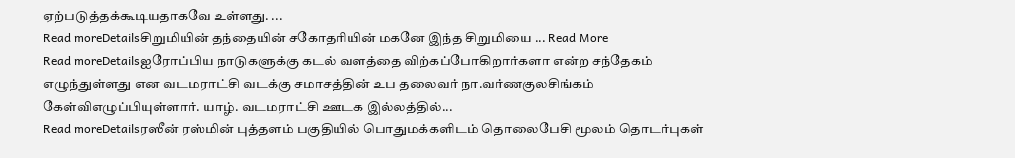ஏற்படுத்தக்கூடியதாகவே உள்ளது. ...
Read moreDetailsசிறுமியின் தந்தையின் சகோதரியின் மகனே இந்த சிறுமியை ... Read More
Read moreDetailsஐரோப்பிய நாடுகளுக்கு கடல் வளத்தை விற்கப்போகிறார்களா என்ற சந்தேகம் எழுந்துள்ளது என வடமராட்சி வடக்கு சமாசத்தின் உப தலைவர் நா.வர்ணகுலசிங்கம் கேள்விஎழுப்பியுள்ளார். யாழ். வடமராட்சி ஊடக இல்லத்தில்...
Read moreDetailsரஸீன் ரஸ்மின் புத்தளம் பகுதியில் பொதுமக்களிடம் தொலைபேசி மூலம் தொடர்புகள்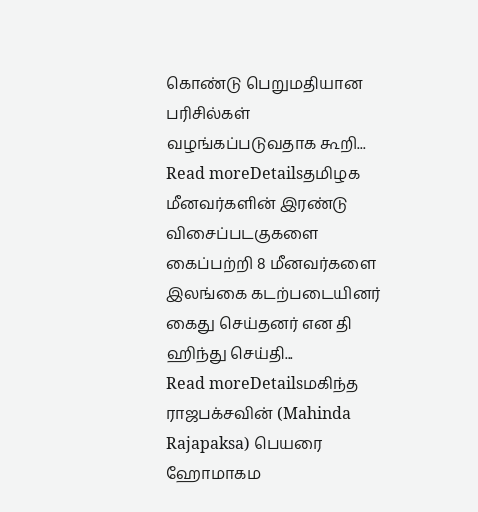கொண்டு பெறுமதியான பரிசில்கள் வழங்கப்படுவதாக கூறி...
Read moreDetailsதமிழக மீனவர்களின் இரண்டு விசைப்படகுகளை கைப்பற்றி 8 மீனவர்களை இலங்கை கடற்படையினர் கைது செய்தனர் என தி ஹிந்து செய்தி...
Read moreDetailsமகிந்த ராஜபக்சவின் (Mahinda Rajapaksa) பெயரை ஹோமாகம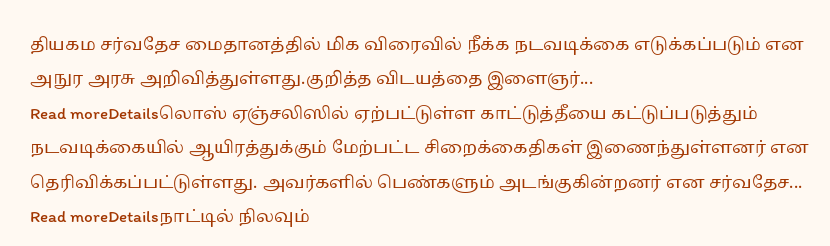தியகம சர்வதேச மைதானத்தில் மிக விரைவில் நீக்க நடவடிக்கை எடுக்கப்படும் என அநுர அரசு அறிவித்துள்ளது.குறித்த விடயத்தை இளைஞர்...
Read moreDetailsலொஸ் ஏஞ்சலிஸில் ஏற்பட்டுள்ள காட்டுத்தீயை கட்டுப்படுத்தும் நடவடிக்கையில் ஆயிரத்துக்கும் மேற்பட்ட சிறைக்கைதிகள் இணைந்துள்ளனர் என தெரிவிக்கப்பட்டுள்ளது. அவர்களில் பெண்களும் அடங்குகின்றனர் என சர்வதேச...
Read moreDetailsநாட்டில் நிலவும்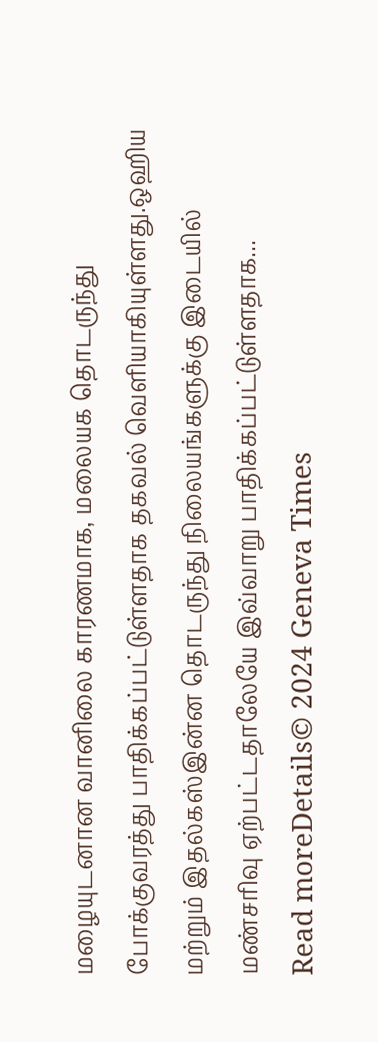மழையுடனான வானிலை காரணமாக, மலையக தொடருந்து போக்குவரத்து பாதிக்கப்பட்டுள்ளதாக தகவல் வெளியாகியுள்ளது.ஒஹிய மற்றும் இதல்கஸ்இன்ன தொடருந்து நிலையங்களுக்கு இடையில் மண்சரிவு ஏற்பட்டதாலேயே இவ்வாறு பாதிக்கப்பட்டுள்ளதாக...
Read moreDetails© 2024 Geneva Times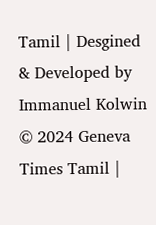Tamil | Desgined & Developed by Immanuel Kolwin
© 2024 Geneva Times Tamil |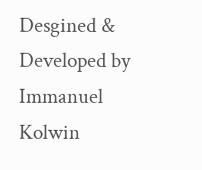Desgined & Developed by Immanuel Kolwin